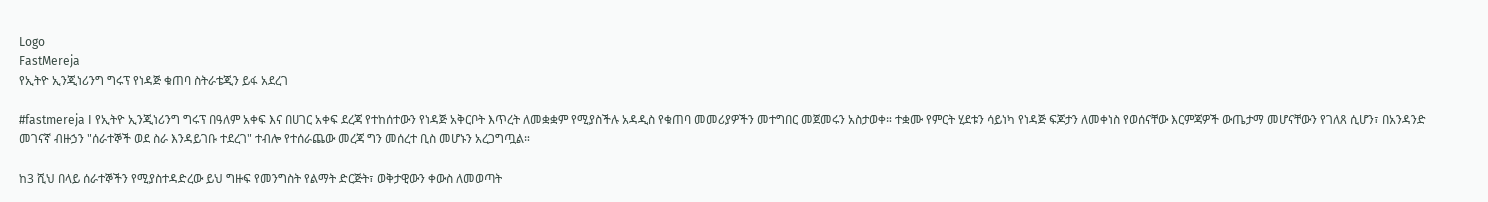Logo
FastMereja
የኢትዮ ኢንጂነሪንግ ግሩፕ የነዳጅ ቁጠባ ስትራቴጂን ይፋ አደረገ

#fastmereja I የኢትዮ ኢንጂነሪንግ ግሩፕ በዓለም አቀፍ እና በሀገር አቀፍ ደረጃ የተከሰተውን የነዳጅ አቅርቦት እጥረት ለመቋቋም የሚያስችሉ አዳዲስ የቁጠባ መመሪያዎችን መተግበር መጀመሩን አስታወቀ። ተቋሙ የምርት ሂደቱን ሳይነካ የነዳጅ ፍጆታን ለመቀነስ የወሰናቸው እርምጃዎች ውጤታማ መሆናቸውን የገለጸ ሲሆን፣ በአንዳንድ መገናኛ ብዙኃን "ሰራተኞች ወደ ስራ እንዳይገቡ ተደረገ" ተብሎ የተሰራጨው መረጃ ግን መሰረተ ቢስ መሆኑን አረጋግጧል።

ከ3 ሺህ በላይ ሰራተኞችን የሚያስተዳድረው ይህ ግዙፍ የመንግስት የልማት ድርጅት፣ ወቅታዊውን ቀውስ ለመወጣት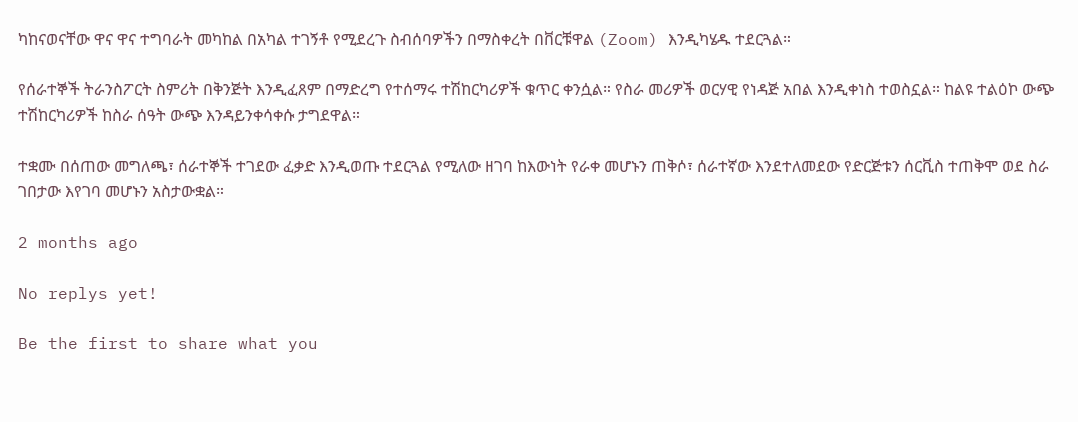ካከናወናቸው ዋና ዋና ተግባራት መካከል በአካል ተገኝቶ የሚደረጉ ስብሰባዎችን በማስቀረት በቨርቹዋል (Zoom) እንዲካሄዱ ተደርጓል።

የሰራተኞች ትራንስፖርት ስምሪት በቅንጅት እንዲፈጸም በማድረግ የተሰማሩ ተሽከርካሪዎች ቁጥር ቀንሷል። የስራ መሪዎች ወርሃዊ የነዳጅ አበል እንዲቀነስ ተወስኗል። ከልዩ ተልዕኮ ውጭ ተሽከርካሪዎች ከስራ ሰዓት ውጭ እንዳይንቀሳቀሱ ታግደዋል።

ተቋሙ በሰጠው መግለጫ፣ ሰራተኞች ተገደው ፈቃድ እንዲወጡ ተደርጓል የሚለው ዘገባ ከእውነት የራቀ መሆኑን ጠቅሶ፣ ሰራተኛው እንደተለመደው የድርጅቱን ሰርቪስ ተጠቅሞ ወደ ስራ ገበታው እየገባ መሆኑን አስታውቋል።

2 months ago

No replys yet!

Be the first to share what you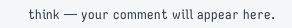think — your comment will appear here.